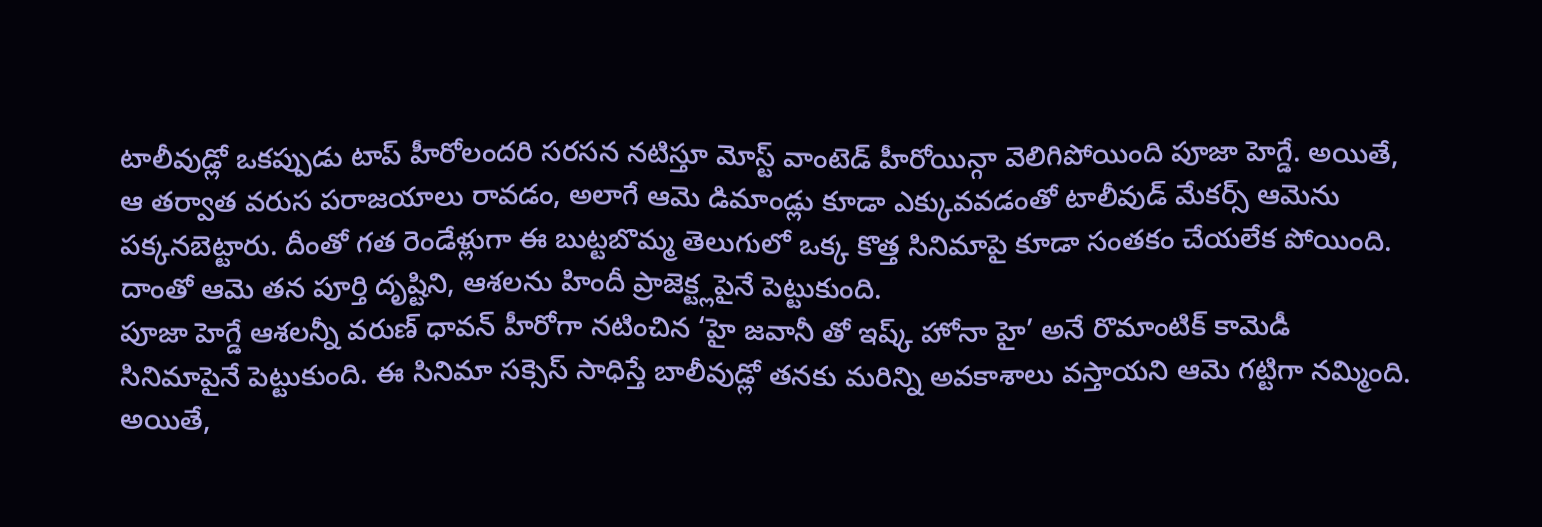టాలీవుడ్లో ఒకప్పుడు టాప్ హీరోలందరి సరసన నటిస్తూ మోస్ట్ వాంటెడ్ హీరోయిన్గా వెలిగిపోయింది పూజా హెగ్డే. అయితే, ఆ తర్వాత వరుస పరాజయాలు రావడం, అలాగే ఆమె డిమాండ్లు కూడా ఎక్కువవడంతో టాలీవుడ్ మేకర్స్ ఆమెను పక్కనబెట్టారు. దీంతో గత రెండేళ్లుగా ఈ బుట్టబొమ్మ తెలుగులో ఒక్క కొత్త సినిమాపై కూడా సంతకం చేయలేక పోయింది. దాంతో ఆమె తన పూర్తి దృష్టిని, ఆశలను హిందీ ప్రాజెక్ట్లపైనే పెట్టుకుంది.
పూజా హెగ్డే ఆశలన్నీ వరుణ్ ధావన్ హీరోగా నటించిన ‘హై జవానీ తో ఇష్క్ హోనా హై’ అనే రొమాంటిక్ కామెడీ సినిమాపైనే పెట్టుకుంది. ఈ సినిమా సక్సెస్ సాధిస్తే బాలీవుడ్లో తనకు మరిన్ని అవకాశాలు వస్తాయని ఆమె గట్టిగా నమ్మింది. అయితే,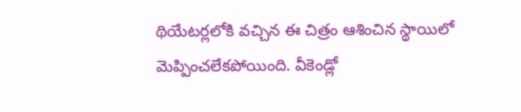థియేటర్లలోకి వచ్చిన ఈ చిత్రం ఆశించిన స్థాయిలో మెప్పించలేకపోయింది. వీకెండ్లో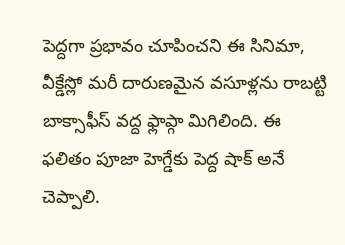పెద్దగా ప్రభావం చూపించని ఈ సినిమా, వీక్డేస్లో మరీ దారుణమైన వసూళ్లను రాబట్టి బాక్సాఫీస్ వద్ద ఫ్లాప్గా మిగిలింది. ఈ ఫలితం పూజా హెగ్డేకు పెద్ద షాక్ అనే చెప్పాలి.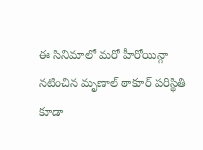ఈ సినిమాలో మరో హీరోయిన్గా నటించిన మృణాల్ ఠాకూర్ పరిస్థితి కూడా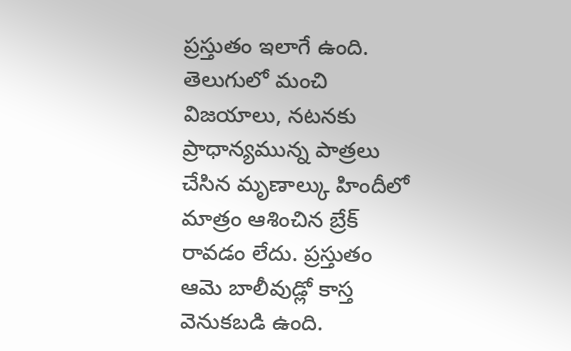ప్రస్తుతం ఇలాగే ఉంది. తెలుగులో మంచి విజయాలు, నటనకు ప్రాధాన్యమున్న పాత్రలు చేసిన మృణాల్కు హిందీలో మాత్రం ఆశించిన బ్రేక్ రావడం లేదు. ప్రస్తుతం ఆమె బాలీవుడ్లో కాస్త వెనుకబడి ఉంది.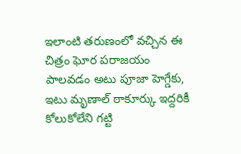ఇలాంటి తరుణంలో వచ్చిన ఈ చిత్రం ఘోర పరాజయం పాలవడం అటు పూజా హెగ్డేకు, ఇటు మృణాల్ ఠాకూర్కు ఇద్దరికీ కోలుకోలేని గట్టి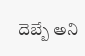దెబ్బే అని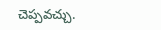చెప్పవచ్చు.